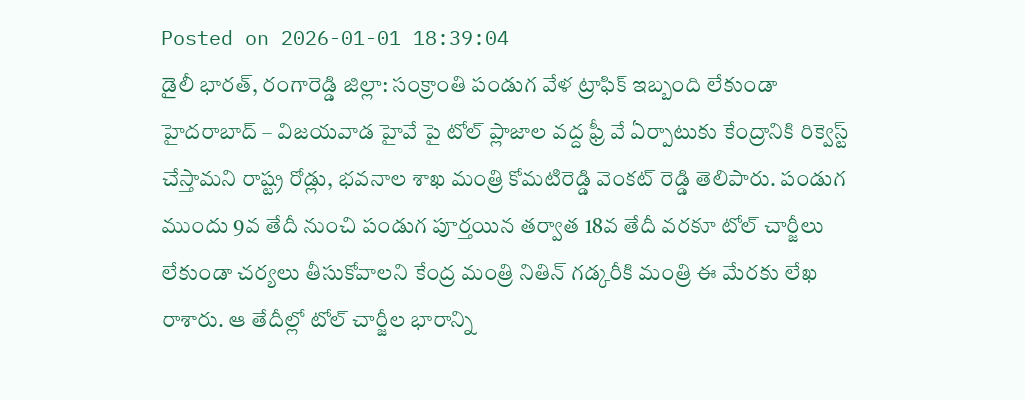Posted on 2026-01-01 18:39:04
డైలీ భారత్, రంగారెడ్డి జిల్లా: సంక్రాంతి పండుగ వేళ ట్రాఫిక్ ఇబ్బంది లేకుండా హైదరాబాద్ – విజయవాడ హైవే పై టోల్ ప్లాజాల వద్ద ఫ్రీ వే ఏర్పాటుకు కేంద్రానికి రిక్వెస్ట్ చేస్తామని రాష్ట్ర రోడ్లు, భవనాల శాఖ మంత్రి కోమటిరెడ్డి వెంకట్ రెడ్డి తెలిపారు. పండుగ ముందు 9వ తేదీ నుంచి పండుగ పూర్తయిన తర్వాత 18వ తేదీ వరకూ టోల్ చార్జీలు లేకుండా చర్యలు తీసుకోవాలని కేంద్ర మంత్రి నితిన్ గడ్కరీకి మంత్రి ఈ మేరకు లేఖ రాశారు. ఆ తేదీల్లో టోల్ చార్జీల భారాన్ని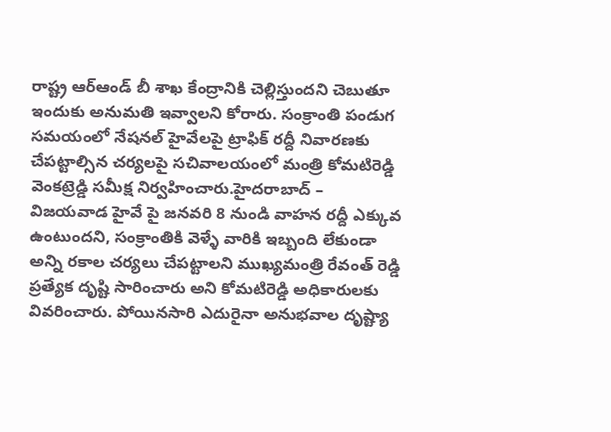రాష్ట్ర ఆర్ఆండ్ బీ శాఖ కేంద్రానికి చెల్లిస్తుందని చెబుతూ ఇందుకు అనుమతి ఇవ్వాలని కోరారు. సంక్రాంతి పండుగ సమయంలో నేషనల్ హైవేలపై ట్రాఫిక్ రద్దీ నివారణకు చేపట్టాల్సిన చర్యలపై సచివాలయంలో మంత్రి కోమటిరెడ్డి వెంకట్రెడ్డి సమీక్ష నిర్వహించారు.హైదరాబాద్ – విజయవాడ హైవే పై జనవరి 8 నుండి వాహన రద్దీ ఎక్కువ ఉంటుందని, సంక్రాంతికి వెళ్ళే వారికి ఇబ్బంది లేకుండా అన్ని రకాల చర్యలు చేపట్టాలని ముఖ్యమంత్రి రేవంత్ రెడ్డి ప్రత్యేక దృష్టి సారించారు అని కోమటిరెడ్డి అధికారులకు వివరించారు. పోయినసారి ఎదురైనా అనుభవాల దృష్ట్యా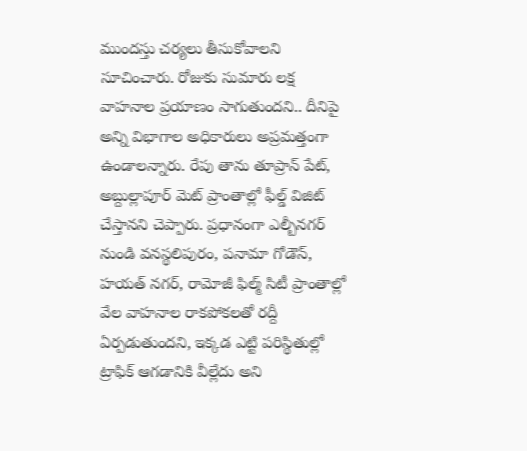ముందస్తు చర్యలు తీసుకోవాలని సూచించారు. రోజుకు సుమారు లక్ష వాహనాల ప్రయాణం సాగుతుందని.. దీనిపై అన్ని విభాగాల అధికారులు అప్రమత్తంగా ఉండాలన్నారు. రేపు తాను తూప్రాన్ పేట్, అబ్దుల్లాపూర్ మెట్ ప్రాంతాల్లో ఫీల్డ్ విజిట్ చేస్తానని చెప్పారు. ప్రధానంగా ఎల్బీనగర్ నుండి వనస్థలిపురం, పనామా గోడౌన్, హయత్ నగర్, రామోజీ ఫిల్మ్ సిటీ ప్రాంతాల్లో వేల వాహనాల రాకపోకలతో రద్దీ ఏర్పడుతుందని, ఇక్కడ ఎట్టి పరిస్థితుల్లో ట్రాఫిక్ ఆగడానికి వీల్లేదు అని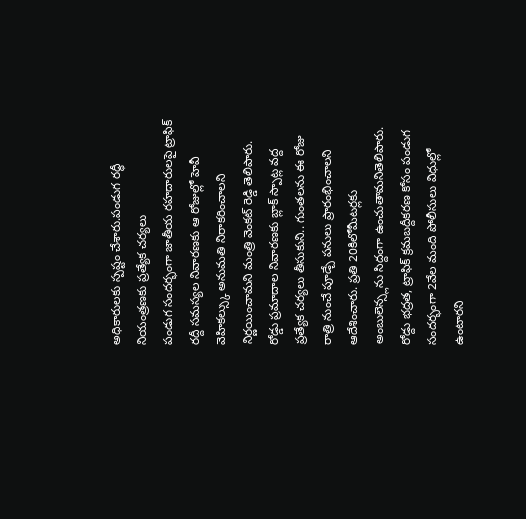అధికారులకు స్పష్టం చేశారు.పండుగ రద్ధీ నియంత్రణకు ప్రత్యేక చర్యలు
పండుగ సందర్భంగా జాతీయ రహదారులపై ట్రాఫిక్ రద్దీ సమస్యల నివారణకు ఆ రోజుల్లో హెవీ వెహికల్స్కు అనుమతి నిరాకరించాలని నిర్ణయించామని మంత్రి వెంకట్ రెడ్డి తెలిపారు. రోడ్డు ప్రమాదాల నివారణకు బ్లాక్ స్పాట్ల వద్ద ప్రత్యేక చర్యలు తీసుకుని.. గుంతలను ఈ రోజు రాత్రి నుంచే పూడ్చే పనులు ప్రారంభించాలని ఆదేశించారు. ప్రతి 20కిలోమీటర్లకు అంబులెన్స్లను సిద్దంగా ఉంచుతామనితెలిపారు. రోడ్దు భద్రత, ట్రాఫిక్ క్రమబద్దీకరణ కోసం పండుగ సందర్భంగా 2వేల మంది పోలీసులు విధుల్లో ఉంటారని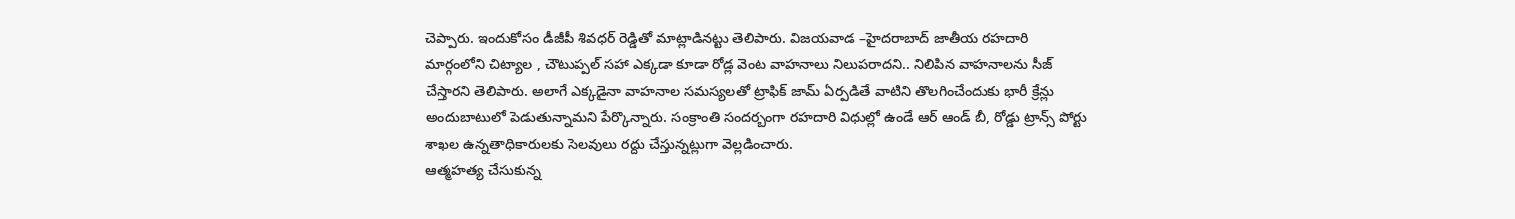చెప్పారు. ఇందుకోసం డీజీపీ శివధర్ రెడ్డితో మాట్లాడినట్టు తెలిపారు. విజయవాడ –హైదరాబాద్ జాతీయ రహదారి మార్గంలోని చిట్యాల , చౌటుప్పల్ సహా ఎక్కడా కూడా రోడ్ల వెంట వాహనాలు నిలుపరాదని.. నిలిపిన వాహనాలను సీజ్ చేస్తారని తెలిపారు. అలాగే ఎక్కడైనా వాహనాల సమస్యలతో ట్రాఫిక్ జామ్ ఏర్పడితే వాటిని తొలగించేందుకు భారీ క్రేన్లు అందుబాటులో పెడుతున్నామని పేర్కొన్నారు. సంక్రాంతి సందర్బంగా రహదారి విధుల్లో ఉండే ఆర్ ఆండ్ బీ, రోడ్డు ట్రాన్స్ పోర్టు శాఖల ఉన్నతాధికారులకు సెలవులు రద్దు చేస్తున్నట్లుగా వెల్లడించారు.
ఆత్మహత్య చేసుకున్న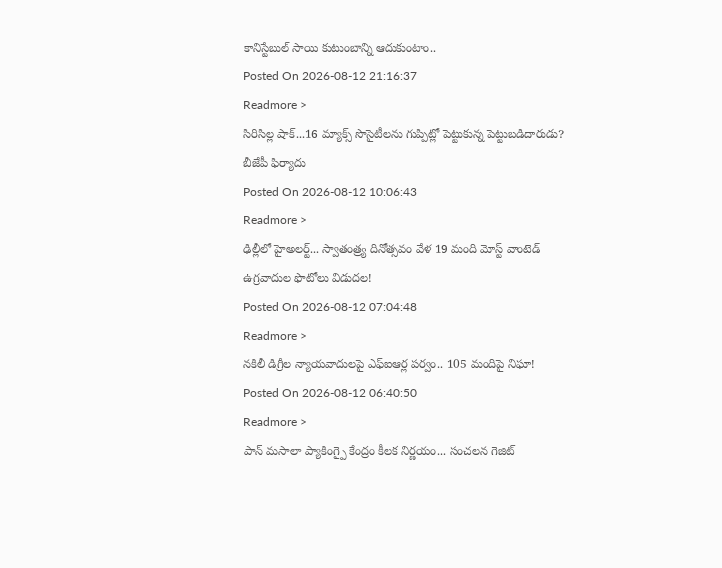కానిస్టేబుల్ సాయి కుటుంబాన్ని ఆదుకుంటాం..
Posted On 2026-08-12 21:16:37
Readmore >
సిరిసిల్ల షాక్...16 మ్యాక్స్ సొసైటీలను గుప్పిట్లో పెట్టుకున్న పెట్టుబడిదారుడు? బీజేపీ ఫిర్యాదు
Posted On 2026-08-12 10:06:43
Readmore >
ఢిల్లీలో హైఅలర్ట్... స్వాతంత్ర్య దినోత్సవం వేళ 19 మంది మోస్ట్ వాంటెడ్ ఉగ్రవాదుల ఫొటోలు విడుదల!
Posted On 2026-08-12 07:04:48
Readmore >
నకిలీ డిగ్రీల న్యాయవాదులపై ఎఫ్ఐఆర్ల పర్వం.. 105 మందిపై నిఘా!
Posted On 2026-08-12 06:40:50
Readmore >
పాన్ మసాలా ప్యాకింగ్పై కేంద్రం కీలక నిర్ణయం... సంచలన గెజిట్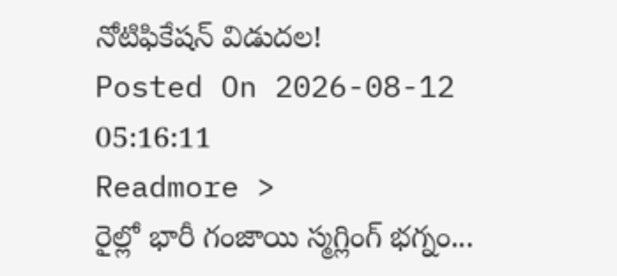నోటిఫికేషన్ విడుదల!
Posted On 2026-08-12 05:16:11
Readmore >
రైల్లో భారీ గంజాయి స్మగ్లింగ్ భగ్నం...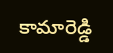కామారెడ్డి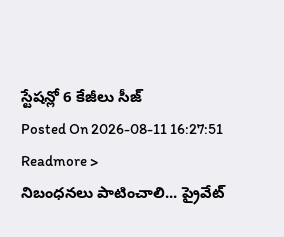స్టేషన్లో 6 కేజీలు సీజ్
Posted On 2026-08-11 16:27:51
Readmore >
నిబంధనలు పాటించాలి... ప్రైవేట్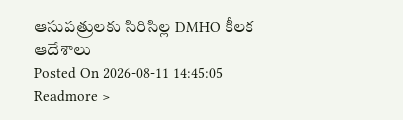ఆసుపత్రులకు సిరిసిల్ల DMHO కీలక ఆదేశాలు
Posted On 2026-08-11 14:45:05
Readmore >